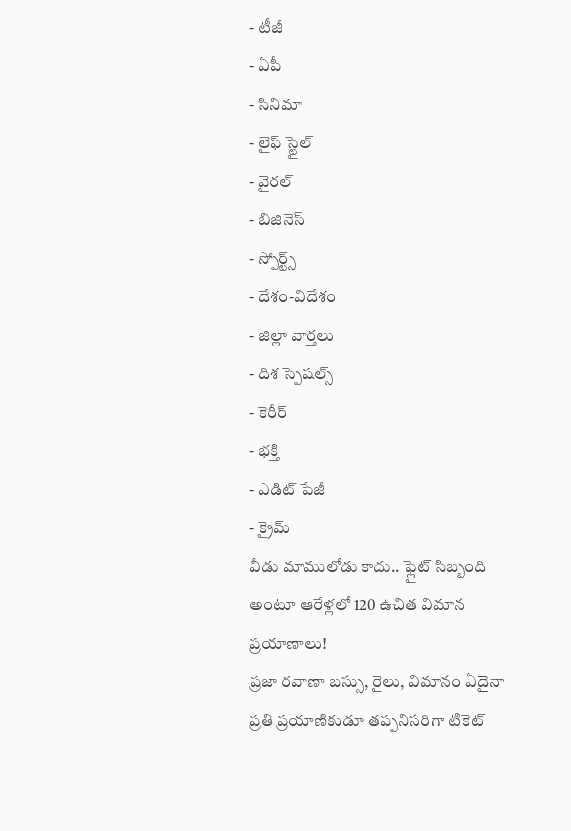- టీజీ
- ఏపీ
- సినిమా
- లైఫ్ స్టైల్
- వైరల్
- బిజినెస్
- స్పోర్ట్స్
- దేశం-విదేశం
- జిల్లా వార్తలు
- దిశ స్పెషల్స్
- కెరీర్
- భక్తి
- ఎడిట్ పేజీ
- క్రైమ్
వీడు మాములోడు కాదు.. ఫ్లైట్ సిబ్బంది అంటూ ఆరేళ్లలో 120 ఉచిత విమాన ప్రయాణాలు!
ప్రజా రవాణా బస్సు, రైలు, విమానం ఏదైనా ప్రతి ప్రయాణికుడూ తప్పనిసరిగా టికెట్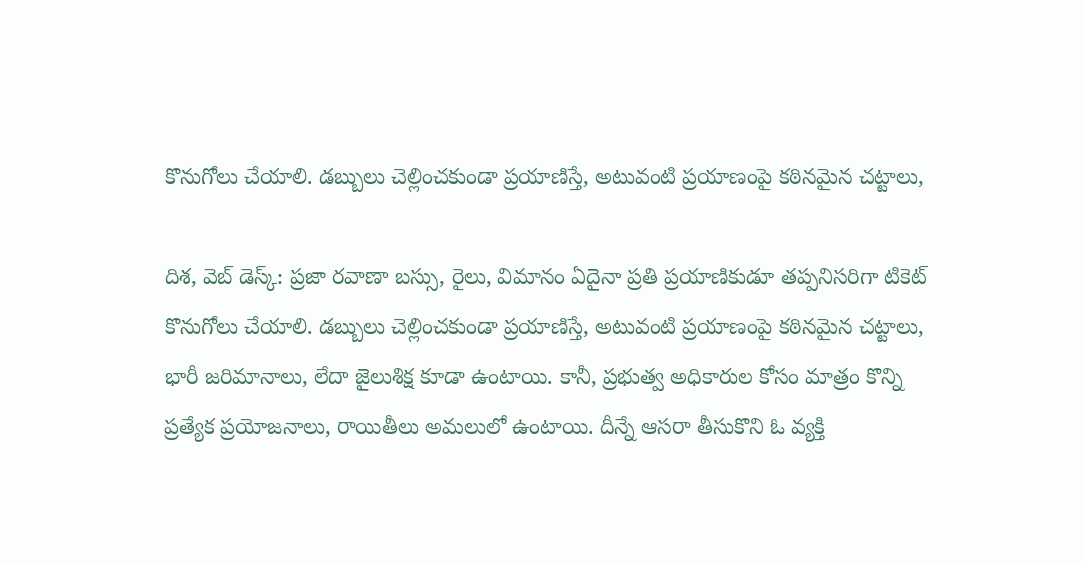కొనుగోలు చేయాలి. డబ్బులు చెల్లించకుండా ప్రయాణిస్తే, అటువంటి ప్రయాణంపై కఠినమైన చట్టాలు,

దిశ, వెబ్ డెస్క్: ప్రజా రవాణా బస్సు, రైలు, విమానం ఏదైనా ప్రతి ప్రయాణికుడూ తప్పనిసరిగా టికెట్ కొనుగోలు చేయాలి. డబ్బులు చెల్లించకుండా ప్రయాణిస్తే, అటువంటి ప్రయాణంపై కఠినమైన చట్టాలు, భారీ జరిమానాలు, లేదా జైలుశిక్ష కూడా ఉంటాయి. కానీ, ప్రభుత్వ అధికారుల కోసం మాత్రం కొన్ని ప్రత్యేక ప్రయోజనాలు, రాయితీలు అమలులో ఉంటాయి. దీన్నే ఆసరా తీసుకొని ఓ వ్యక్తి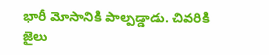భారీ మోసానికి పాల్పడ్డాడు. చివరికి జైలు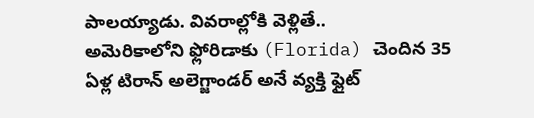పాలయ్యాడు. వివరాల్లోకి వెళ్లితే..
అమెరికాలోని ఫ్లోరిడాకు (Florida) చెందిన 35 ఏళ్ల టిరాన్ అలెగ్జాండర్ అనే వ్యక్తి ఫ్లైట్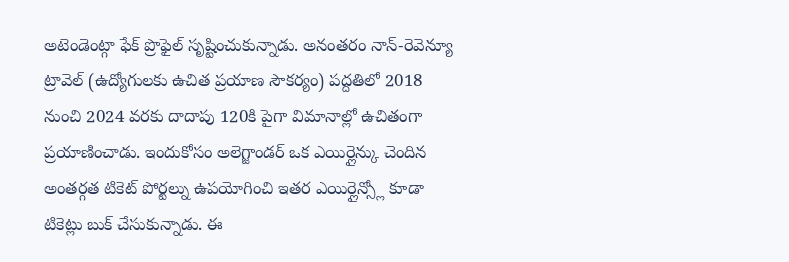అటెండెంట్గా ఫేక్ ప్రొఫైల్ సృష్టించుకున్నాడు. అనంతరం నాన్-రెవెన్యూ ట్రావెల్ (ఉద్యోగులకు ఉచిత ప్రయాణ సౌకర్యం) పద్దతిలో 2018 నుంచి 2024 వరకు దాదాపు 120కి పైగా విమానాల్లో ఉచితంగా ప్రయాణించాడు. ఇందుకోసం అలెగ్జాండర్ ఒక ఎయిర్లైన్కు చెందిన అంతర్గత టికెట్ పోర్టల్ను ఉపయోగించి ఇతర ఎయిర్లైన్స్లో కూడా టికెట్లు బుక్ చేసుకున్నాడు. ఈ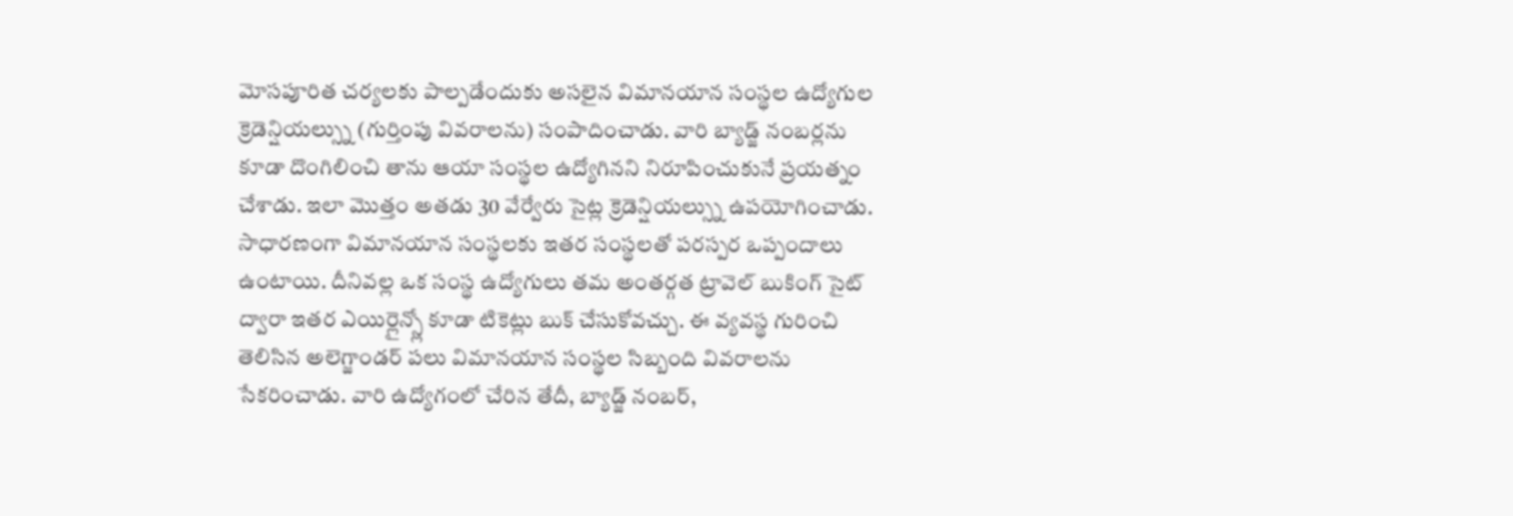మోసపూరిత చర్యలకు పాల్పడేందుకు అసలైన విమానయాన సంస్థల ఉద్యోగుల క్రెడెన్షియల్స్ను (గుర్తింపు వివరాలను) సంపాదించాడు. వారి బ్యాడ్జ్ నంబర్లను కూడా దొంగిలించి తాను ఆయా సంస్థల ఉద్యోగినని నిరూపించుకునే ప్రయత్నం చేశాడు. ఇలా మొత్తం అతడు 30 వేర్వేరు సైట్ల క్రెడెన్షియల్స్ను ఉపయోగించాడు.
సాధారణంగా విమానయాన సంస్థలకు ఇతర సంస్థలతో పరస్పర ఒప్పందాలు ఉంటాయి. దీనివల్ల ఒక సంస్థ ఉద్యోగులు తమ అంతర్గత ట్రావెల్ బుకింగ్ సైట్ ద్వారా ఇతర ఎయిర్లైన్స్లో కూడా టికెట్లు బుక్ చేసుకోవచ్చు. ఈ వ్యవస్థ గురించి తెలిసిన అలెగ్జాండర్ పలు విమానయాన సంస్థల సిబ్బంది వివరాలను సేకరించాడు. వారి ఉద్యోగంలో చేరిన తేదీ, బ్యాడ్జ్ నంబర్,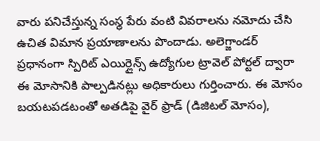వారు పనిచేస్తున్న సంస్థ పేరు వంటి వివరాలను నమోదు చేసి ఉచిత విమాన ప్రయాణాలను పొందాడు. అలెగ్జాండర్ ప్రధానంగా స్పిరిట్ ఎయిర్లైన్స్ ఉద్యోగుల ట్రావెల్ పోర్టల్ ద్వారా ఈ మోసానికి పాల్పడినట్లు అధికారులు గుర్తించారు. ఈ మోసం బయటపడటంతో అతడిపై వైర్ ఫ్రాడ్ (డిజిటల్ మోసం),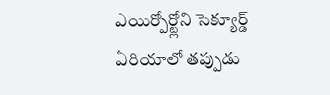ఎయిర్పోర్ట్లోని సెక్యూర్డ్ ఏరియాలో తప్పుడు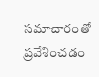సమాచారంతో ప్రవేశించడం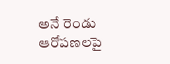అనే రెండు ఆరోపణలపై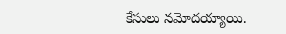కేసులు నమోదయ్యాయి.